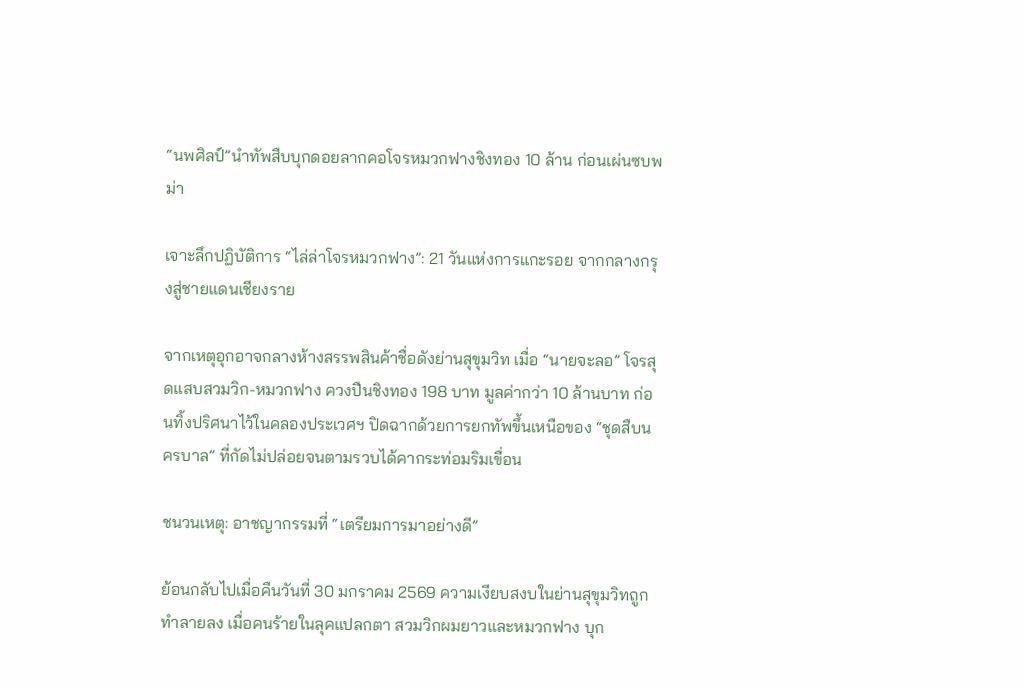“นพศิลป์”นำทัพสืบบุกดอยลากคอโจรหมวกฟางชิงทอง 10 ล้าน ก่อนเผ่นซบพม่า

เจาะลึกปฏิบัติการ “ไล่ล่าโจรหมวกฟาง”: 21 วันแห่งการแกะรอย จากกลางกรุงสู่ชายแดนเชียงราย

จากเหตุอุกอาจกลางห้างสรรพสินค้าชื่อดังย่านสุขุมวิท เมื่อ “นายจะลอ” โจรสุดแสบสวมวิก-หมวกฟาง ควงปืนชิงทอง 198 บาท มูลค่ากว่า 10 ล้านบาท ก่อนทิ้งปริศนาไว้ในคลองประเวศฯ ปิดฉากด้วยการยกทัพขึ้นเหนือของ “ชุดสืบนครบาล” ที่กัดไม่ปล่อยจนตามรวบได้คากระท่อมริมเขื่อน

ชนวนเหตุ: อาชญากรรมที่ “เตรียมการมาอย่างดี”

ย้อนกลับไปเมื่อคืนวันที่ 30 มกราคม 2569 ความเงียบสงบในย่านสุขุมวิทถูกทำลายลง เมื่อคนร้ายในลุคแปลกตา สวมวิกผมยาวและหมวกฟาง บุก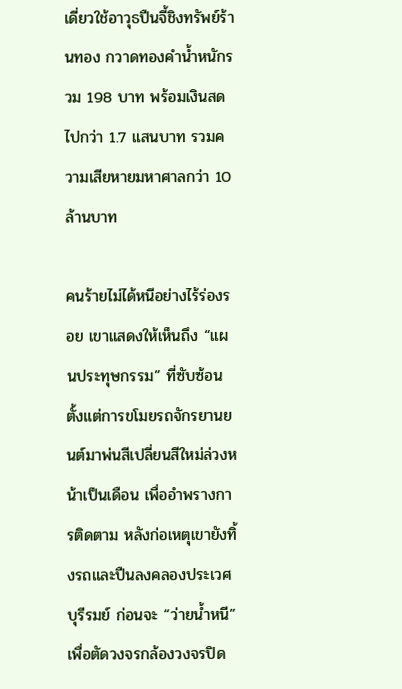เดี่ยวใช้อาวุธปืนจี้ชิงทรัพย์ร้านทอง กวาดทองคำน้ำหนักรวม 198 บาท พร้อมเงินสดไปกว่า 1.7 แสนบาท รวมความเสียหายมหาศาลกว่า 10 ล้านบาท

คนร้ายไม่ได้หนีอย่างไร้ร่องรอย เขาแสดงให้เห็นถึง “แผนประทุษกรรม” ที่ซับซ้อน ตั้งแต่การขโมยรถจักรยานยนต์มาพ่นสีเปลี่ยนสีใหม่ล่วงหน้าเป็นเดือน เพื่ออำพรางการติดตาม หลังก่อเหตุเขายังทิ้งรถและปืนลงคลองประเวศบุรีรมย์ ก่อนจะ “ว่ายน้ำหนี” เพื่อตัดวงจรกล้องวงจรปิด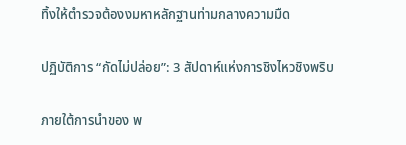ทิ้งให้ตำรวจต้องงมหาหลักฐานท่ามกลางความมืด

ปฏิบัติการ “กัดไม่ปล่อย”: 3 สัปดาห์แห่งการชิงไหวชิงพริบ

ภายใต้การนำของ พ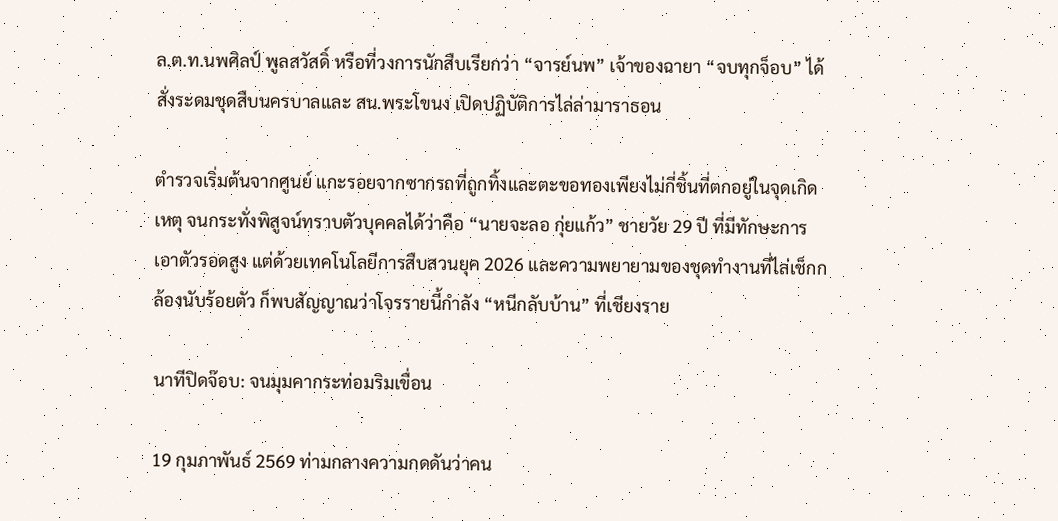ล.ต.ท.นพศิลป์ พูลสวัสดิ์ หรือที่วงการนักสืบเรียกว่า “จารย์นพ” เจ้าของฉายา “จบทุกจ็อบ” ได้สั่งระดมชุดสืบนครบาลและ สน.พระโขนง เปิดปฏิบัติการไล่ล่ามาราธอน

ตำรวจเริ่มต้นจากศูนย์ แกะรอยจากซากรถที่ถูกทิ้งและตะขอทองเพียงไม่กี่ชิ้นที่ตกอยู่ในจุดเกิดเหตุ จนกระทั่งพิสูจน์ทราบตัวบุคคลได้ว่าคือ “นายจะลอ กุ่ยแก้ว” ชายวัย 29 ปี ที่มีทักษะการเอาตัวรอดสูง แต่ด้วยเทคโนโลยีการสืบสวนยุค 2026 และความพยายามของชุดทำงานที่ไล่เช็กกล้องนับร้อยตัว ก็พบสัญญาณว่าโจรรายนี้กำลัง “หนีกลับบ้าน” ที่เชียงราย

นาทีปิดจ๊อบ: จนมุมคากระท่อมริมเขื่อน

19 กุมภาพันธ์ 2569 ท่ามกลางความกดดันว่าคน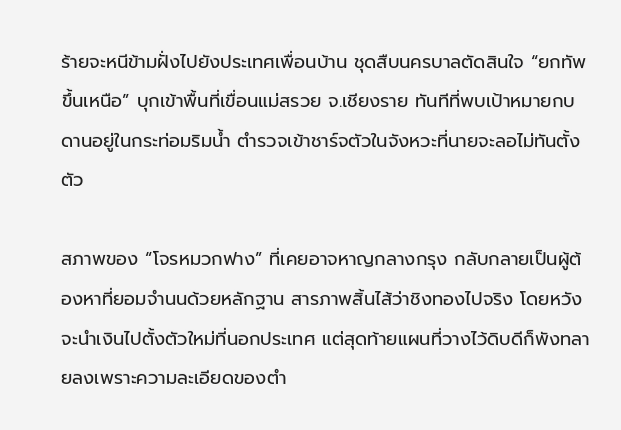ร้ายจะหนีข้ามฝั่งไปยังประเทศเพื่อนบ้าน ชุดสืบนครบาลตัดสินใจ “ยกทัพขึ้นเหนือ” บุกเข้าพื้นที่เขื่อนแม่สรวย จ.เชียงราย ทันทีที่พบเป้าหมายกบดานอยู่ในกระท่อมริมน้ำ ตำรวจเข้าชาร์จตัวในจังหวะที่นายจะลอไม่ทันตั้งตัว

สภาพของ “โจรหมวกฟาง” ที่เคยอาจหาญกลางกรุง กลับกลายเป็นผู้ต้องหาที่ยอมจำนนด้วยหลักฐาน สารภาพสิ้นไส้ว่าชิงทองไปจริง โดยหวังจะนำเงินไปตั้งตัวใหม่ที่นอกประเทศ แต่สุดท้ายแผนที่วางไว้ดิบดีก็พังทลายลงเพราะความละเอียดของตำ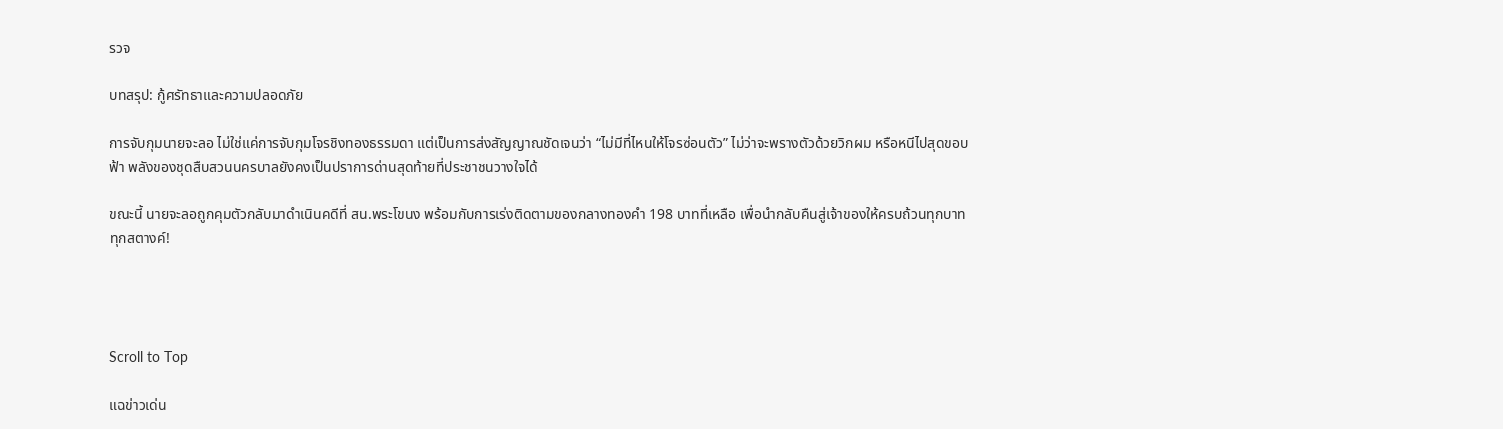รวจ

บทสรุป: กู้ศรัทธาและความปลอดภัย

การจับกุมนายจะลอ ไม่ใช่แค่การจับกุมโจรชิงทองธรรมดา แต่เป็นการส่งสัญญาณชัดเจนว่า “ไม่มีที่ไหนให้โจรซ่อนตัว” ไม่ว่าจะพรางตัวด้วยวิกผม หรือหนีไปสุดขอบฟ้า พลังของชุดสืบสวนนครบาลยังคงเป็นปราการด่านสุดท้ายที่ประชาชนวางใจได้

ขณะนี้ นายจะลอถูกคุมตัวกลับมาดำเนินคดีที่ สน.พระโขนง พร้อมกับการเร่งติดตามของกลางทองคำ 198 บาทที่เหลือ เพื่อนำกลับคืนสู่เจ้าของให้ครบถ้วนทุกบาททุกสตางค์!




Scroll to Top

แฉข่าวเด่น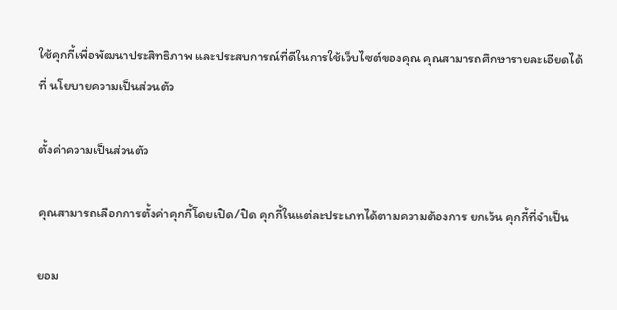ใช้คุกกี้เพื่อพัฒนาประสิทธิภาพ และประสบการณ์ที่ดีในการใช้เว็บไซต์ของคุณ คุณสามารถศึกษารายละเอียดได้ที่ นโยบายความเป็นส่วนตัว

ตั้งค่าความเป็นส่วนตัว

คุณสามารถเลือกการตั้งค่าคุกกี้โดยเปิด/ปิด คุกกี้ในแต่ละประเภทได้ตามความต้องการ ยกเว้น คุกกี้ที่จำเป็น

ยอม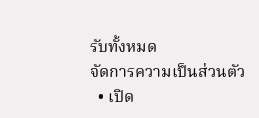รับทั้งหมด
จัดการความเป็นส่วนตัว
  • เปิด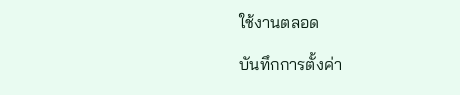ใช้งานตลอด

บันทึกการตั้งค่า